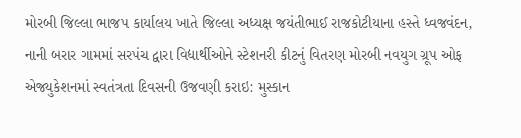મોરબી જિલ્લા ભાજપ કાર્યાલય ખાતે જિલ્લા અધ્યક્ષ જયંતીભાઈ રાજકોટીયાના હસ્તે ધ્વજવંદન, નાની બરાર ગામમાં સરપંચ દ્વારા વિદ્યાર્થીઓને સ્ટેશનરી કીટનું વિતરણ મોરબી નવયુગ ગ્રૂપ ઓફ એજ્યુકેશનમાં સ્વતંત્રતા દિવસની ઉજવણી કરાઇ: મુસ્કાન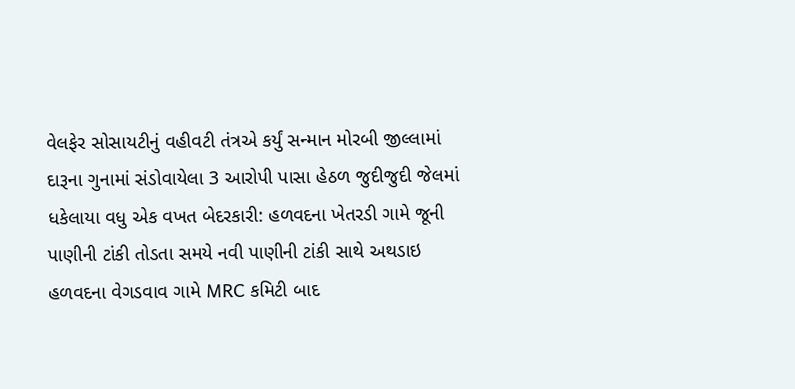વેલફેર સોસાયટીનું વહીવટી તંત્રએ કર્યું સન્માન મોરબી જીલ્લામાં દારૂના ગુનામાં સંડોવાયેલા 3 આરોપી પાસા હેઠળ જુદીજુદી જેલમાં ધકેલાયા વધુ એક વખત બેદરકારી: હળવદના ખેતરડી ગામે જૂની પાણીની ટાંકી તોડતા સમયે નવી પાણીની ટાંકી સાથે અથડાઇ હળવદના વેગડવાવ ગામે MRC કમિટી બાદ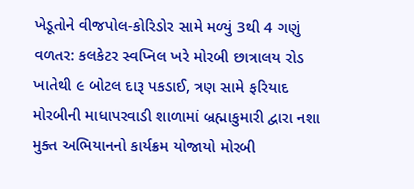ખેડૂતોને વીજપોલ-કોરિડોર સામે મળ્યું 3થી 4 ગણું વળતર: કલકેટર સ્વપ્નિલ ખરે મોરબી છાત્રાલય રોડ ખાતેથી ૯ બોટલ દારૂ પકડાઈ, ત્રણ સામે ફરિયાદ મોરબીની માધાપરવાડી શાળામાં બ્રહ્માકુમારી દ્વારા નશા મુક્ત અભિયાનનો કાર્યક્રમ યોજાયો મોરબી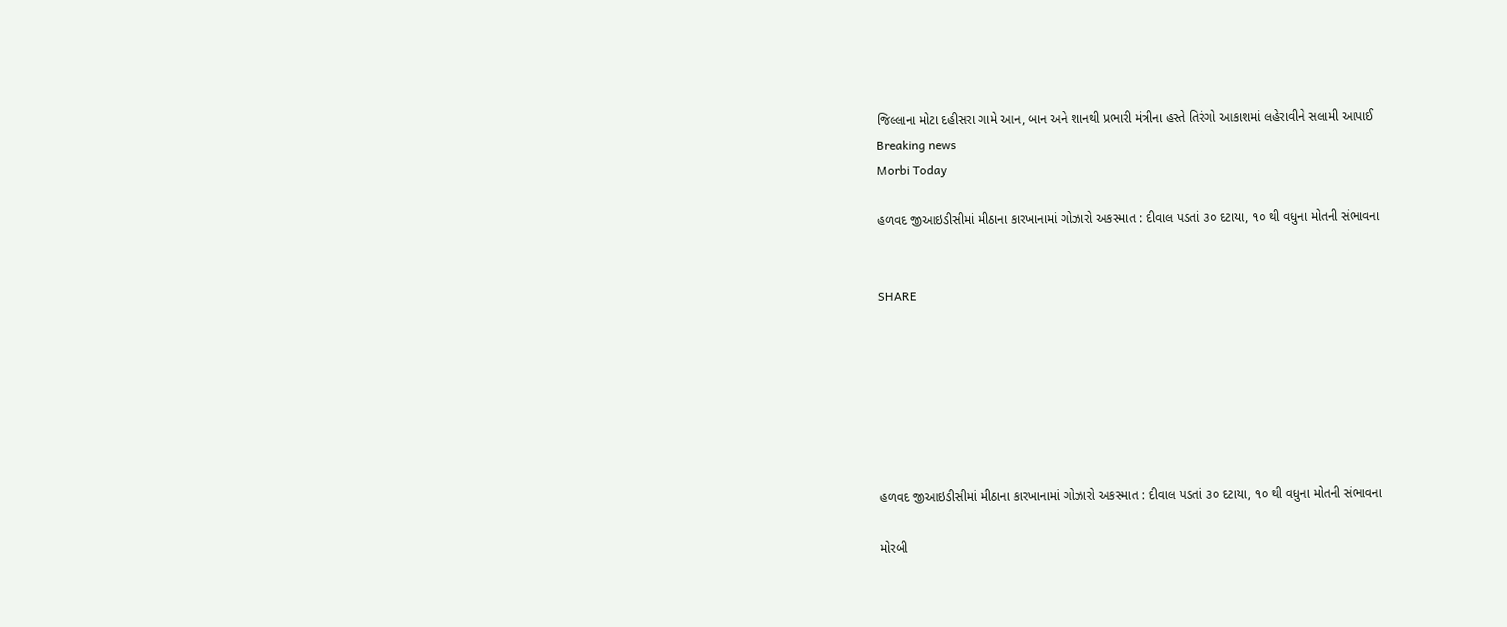જિલ્લાના મોટા દહીસરા ગામે આન, બાન અને શાનથી પ્રભારી મંત્રીના હસ્તે તિરંગો આકાશમાં લહેરાવીને સલામી આપાઈ
Breaking news
Morbi Today

હળવદ જીઆઇડીસીમાં મીઠાના કારખાનામાં ગોઝારો અકસ્માત : દીવાલ પડતાં ૩૦ દટાયા, ૧૦ થી વધુના મોતની સંભાવના


SHARE







હળવદ જીઆઇડીસીમાં મીઠાના કારખાનામાં ગોઝારો અકસ્માત : દીવાલ પડતાં ૩૦ દટાયા, ૧૦ થી વધુના મોતની સંભાવના

મોરબી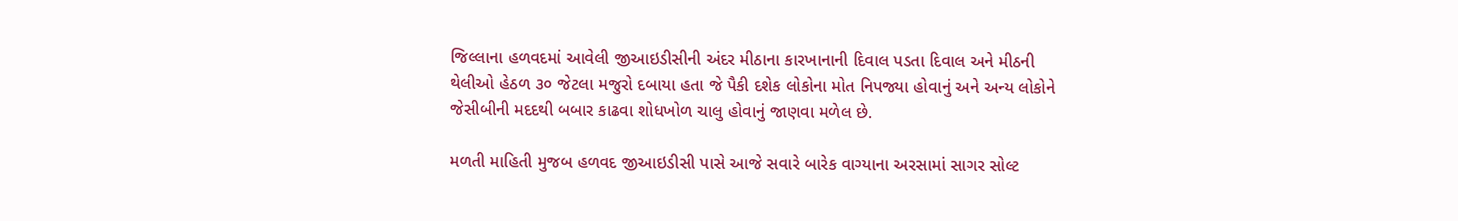જિલ્લાના હળવદમાં આવેલી જીઆઇડીસીની અંદર મીઠાના કારખાનાની દિવાલ પડતા દિવાલ અને મીઠની થેલીઓ હેઠળ ૩૦ જેટલા મજુરો દબાયા હતા જે પૈકી દશેક લોકોના મોત નિપજ્યા હોવાનું અને અન્ય લોકોને જેસીબીની મદદથી બબાર કાઢવા શોધખોળ ચાલુ હોવાનું જાણવા મળેલ છે.

મળતી માહિતી મુજબ હળવદ જીઆઇડીસી પાસે આજે સવારે બારેક વાગ્યાના અરસામાં સાગર સોલ્ટ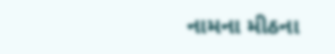નામના મીઠના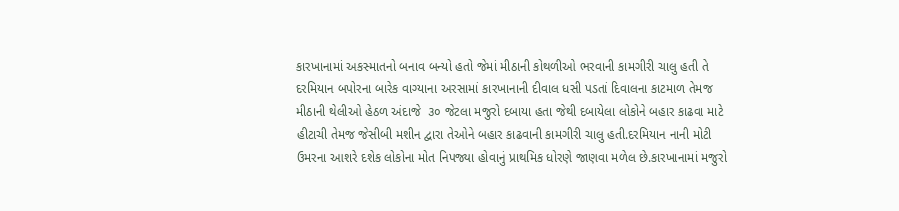કારખાનામાં અકસ્માતનો બનાવ બન્યો હતો જેમાં મીઠાની કોથળીઓ ભરવાની કામગીરી ચાલુ હતી તે દરમિયાન બપોરના બારેક વાગ્યાના અરસામાં કારખાનાની દીવાલ ધસી પડતાં દિવાલના કાટમાળ તેમજ મીઠાની થેલીઓ હેઠળ અંદાજે  ૩૦ જેટલા મજુરો દબાયા હતા જેથી દબાયેલા લોકોને બહાર કાઢવા માટે હીટાચી તેમજ જેસીબી મશીન દ્વારા તેઓને બહાર કાઢવાની કામગીરી ચાલુ હતી.દરમિયાન નાની મોટી ઉમરના આશરે દશેક લોકોના મોત નિપજ્યા હોવાનું પ્રાથમિક ધોરણે જાણવા મળેલ છે.કારખાનામાં મજુરો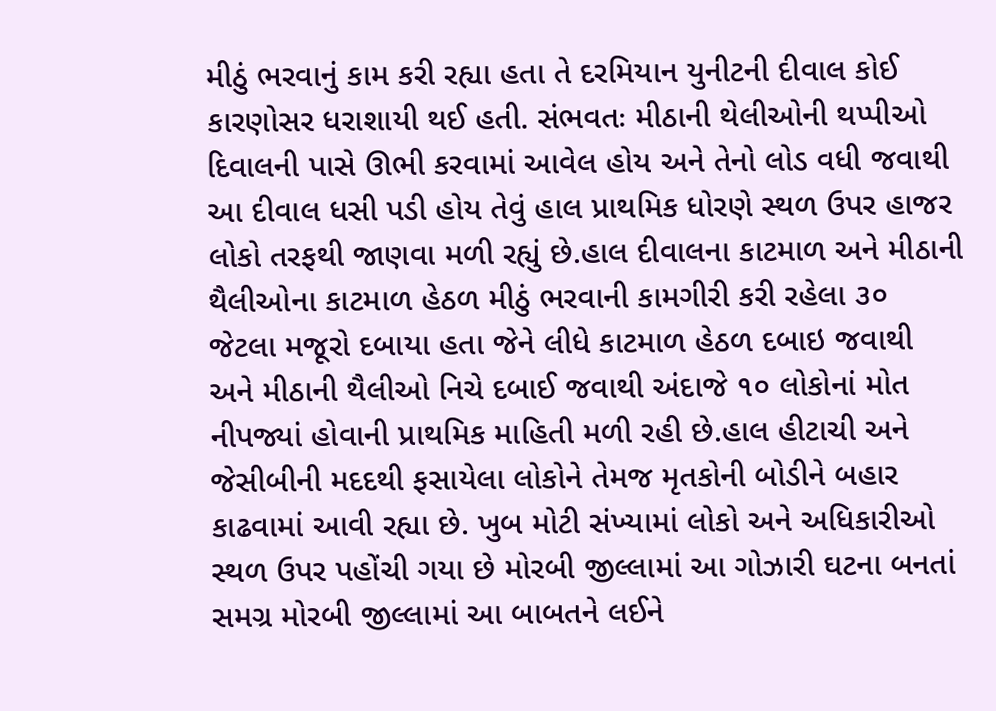મીઠું ભરવાનું કામ કરી રહ્યા હતા તે દરમિયાન યુનીટની દીવાલ કોઈ કારણોસર ધરાશાયી થઈ હતી. સંભવતઃ મીઠાની થેલીઓની થપ્પીઓ દિવાલની પાસે ઊભી કરવામાં આવેલ હોય અને તેનો લોડ વધી જવાથી આ દીવાલ ધસી પડી હોય તેવું હાલ પ્રાથમિક ધોરણે સ્થળ ઉપર હાજર લોકો તરફથી જાણવા મળી રહ્યું છે.હાલ દીવાલના કાટમાળ અને મીઠાની થૈલીઓના કાટમાળ હેઠળ મીઠું ભરવાની કામગીરી કરી રહેલા ૩૦ જેટલા મજૂરો દબાયા હતા જેને લીધે કાટમાળ હેઠળ દબાઇ જવાથી અને મીઠાની થૈલીઓ નિચે દબાઈ જવાથી અંદાજે ૧૦ લોકોનાં મોત નીપજ્યાં હોવાની પ્રાથમિક માહિતી મળી રહી છે.હાલ હીટાચી અને જેસીબીની મદદથી ફસાયેલા લોકોને તેમજ મૃતકોની બોડીને બહાર કાઢવામાં આવી રહ્યા છે. ખુબ મોટી સંખ્યામાં લોકો અને અધિકારીઓ સ્થળ ઉપર પહોંચી ગયા છે મોરબી જીલ્લામાં આ ગોઝારી ઘટના બનતાં સમગ્ર મોરબી જીલ્લામાં આ બાબતને લઈને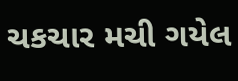ચકચાર મચી ગયેલ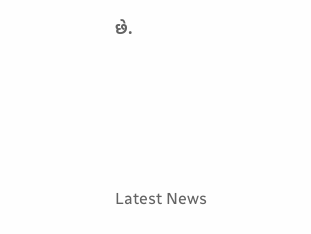છે.






Latest News